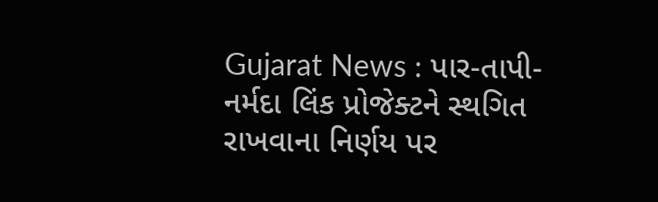Gujarat News : પાર-તાપી-નર્મદા લિંક પ્રોજેક્ટને સ્થગિત રાખવાના નિર્ણય પર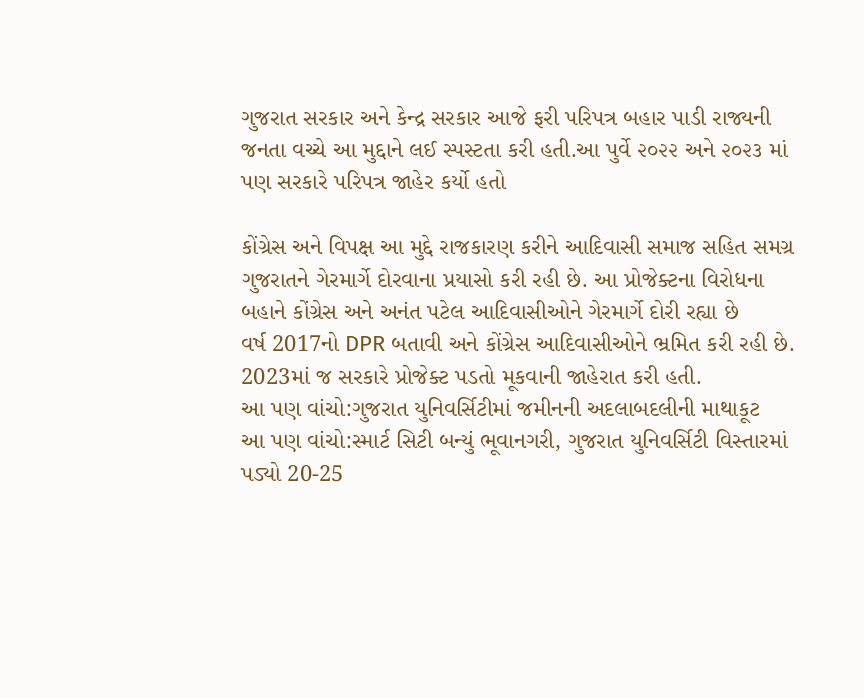ગુજરાત સરકાર અને કેન્દ્ર સરકાર આજે ફરી પરિપત્ર બહાર પાડી રાજ્યની જનતા વચ્ચે આ મુદ્દાને લઈ સ્પસ્ટતા કરી હતી.આ પુર્વે ૨૦૨૨ અને ૨૦૨૩ માં પણ સરકારે પરિપત્ર જાહેર કર્યો હતો

કોંગ્રેસ અને વિપક્ષ આ મુદ્દે રાજકારણ કરીને આદિવાસી સમાજ સહિત સમગ્ર ગુજરાતને ગેરમાર્ગે દોરવાના પ્રયાસો કરી રહી છે. આ પ્રોજેક્ટના વિરોધના બહાને કોંગ્રેસ અને અનંત પટેલ આદિવાસીઓને ગેરમાર્ગે દોરી રહ્યા છે
વર્ષ 2017નો DPR બતાવી અને કોંગ્રેસ આદિવાસીઓને ભ્રમિત કરી રહી છે. 2023માં જ સરકારે પ્રોજેક્ટ પડતો મૂકવાની જાહેરાત કરી હતી.
આ પણ વાંચો:ગુજરાત યુનિવર્સિટીમાં જમીનની અદલાબદલીની માથાકૂટ
આ પણ વાંચો:સ્માર્ટ સિટી બન્યું ભૂવાનગરી, ગુજરાત યુનિવર્સિટી વિસ્તારમાં પડ્યો 20-25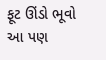ફૂટ ઊંડો ભૂવો
આ પણ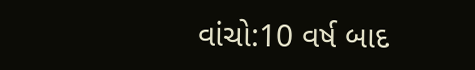વાંચો:10 વર્ષ બાદ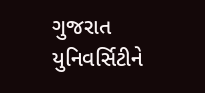ગુજરાત યુનિવર્સિટીને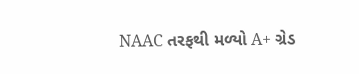NAAC તરફથી મળ્યો A+ ગ્રેડ